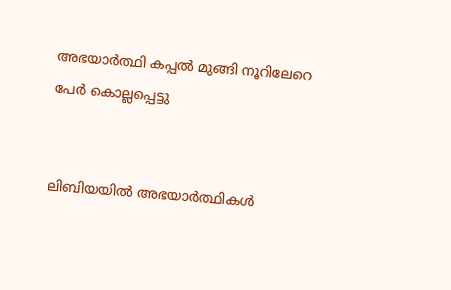അഭയാര്‍ത്ഥി കപ്പല്‍ മുങ്ങി നൂറിലേറെ പേര്‍ കൊല്ലപ്പെട്ടു


ലിബിയയില്‍ അഭയാര്‍ത്ഥികള്‍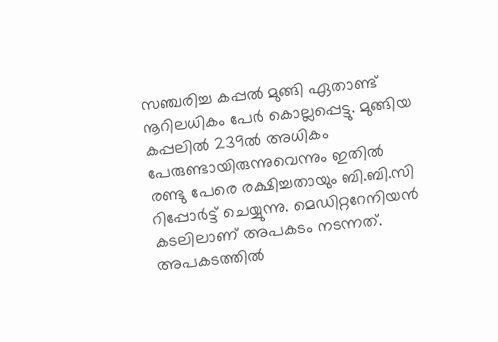സഞ്ചരിച്ച കപ്പല്‍ മുങ്ങി ഏതാണ്ട് നൂറിലധികം പേര്‍ കൊല്ലപ്പെട്ടു. മുങ്ങിയ കപ്പലില്‍ 239ല്‍ അധികം പേരുണ്ടായിരുന്നുവെന്നും ഇതില്‍ രണ്ടു പേരെ രക്ഷിച്ചതായും ബി.ബി.സി റിപ്പോര്‍ട്ട് ചെയ്യുന്നു. മെഡിറ്ററേനിയന്‍ കടലിലാണ് അപകടം നടന്നത്. അപകടത്തില്‍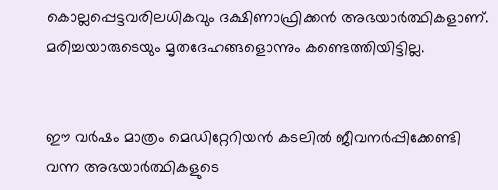കൊല്ലപ്പെട്ടവരിലധികവും ദക്ഷിണാഫ്രിക്കന്‍ അഭയാര്‍ത്ഥികളാണ്. മരിച്ചയാരുടെയും മൃതദേഹങ്ങളൊന്നും കണ്ടെത്തിയിട്ടില്ല.


ഈ വര്‍ഷം മാത്രം മെഡിറ്റേറിയന്‍ കടലില്‍ ജീവനര്‍പ്പിക്കേണ്ടി വന്ന അഭയാര്‍ത്ഥികളുടെ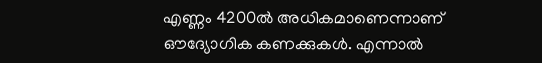എണ്ണം 4200ല്‍ അധികമാണെന്നാണ് ഔദ്യോഗിക കണക്കുകള്‍. എന്നാല്‍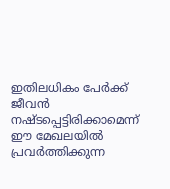ഇതിലധികം പേര്‍ക്ക് ജീവന്‍ നഷ്ടപ്പെട്ടിരിക്കാമെന്ന് ഈ മേഖലയില്‍ പ്രവര്‍ത്തിക്കുന്ന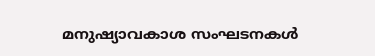മനുഷ്യാവകാശ സംഘടനകള്‍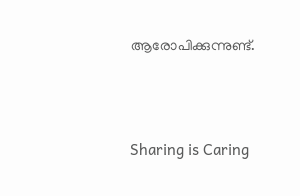ആരോപിക്കുന്നുണ്ട്.




Sharing is Caring